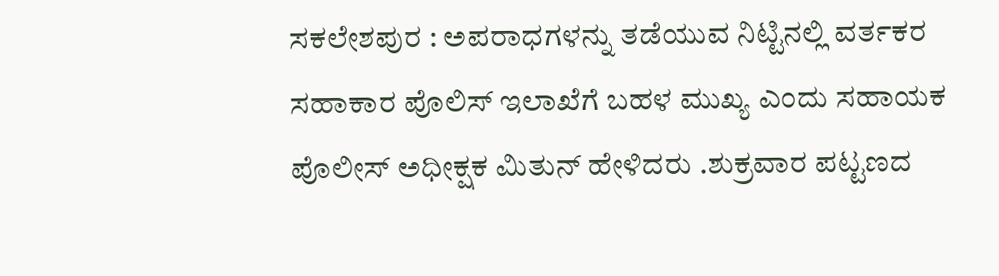ಸಕಲೇಶಪುರ : ಅಪರಾಧಗಳನ್ನು ತಡೆಯುವ ನಿಟ್ಟಿನಲ್ಲಿ ವರ್ತಕರ ಸಹಾಕಾರ ಪೊಲಿಸ್ ಇಲಾಖೆಗೆ ಬಹಳ ಮುಖ್ಯ ಎಂದು ಸಹಾಯಕ ಪೊಲೀಸ್ ಅಧೀಕ್ಷಕ ಮಿತುನ್ ಹೇಳಿದರು .ಶುಕ್ರವಾರ ಪಟ್ಟಣದ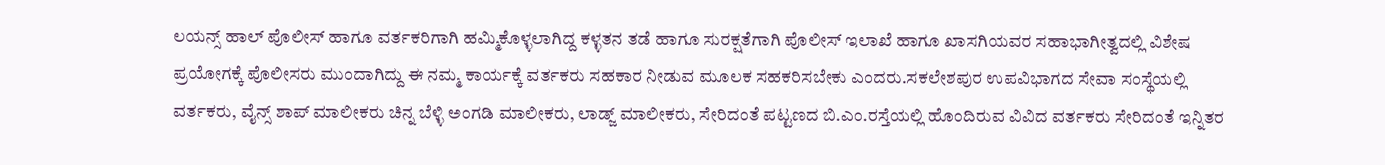ಲಯನ್ಸ್ ಹಾಲ್ ಪೊಲೀಸ್ ಹಾಗೂ ವರ್ತಕರಿಗಾಗಿ ಹಮ್ಮಿಕೊಳ್ಳಲಾಗಿದ್ದ ಕಳ್ಳತನ ತಡೆ ಹಾಗೂ ಸುರಕ್ಷತೆಗಾಗಿ ಪೊಲೀಸ್ ಇಲಾಖೆ ಹಾಗೂ ಖಾಸಗಿಯವರ ಸಹಾಭಾಗೀತ್ವದಲ್ಲಿ ವಿಶೇಷ ಪ್ರಯೋಗಕ್ಕೆ ಪೊಲೀಸರು ಮುಂದಾಗಿದ್ದು ಈ ನಮ್ಮ ಕಾರ್ಯಕ್ಕೆ ವರ್ತಕರು ಸಹಕಾರ ನೀಡುವ ಮೂಲಕ ಸಹಕರಿಸಬೇಕು ಎಂದರು.ಸಕಲೇಶಪುರ ಉಪವಿಭಾಗದ ಸೇವಾ ಸಂಸ್ಥೆಯಲ್ಲಿ ವರ್ತಕರು, ವೈನ್ಸ್ ಶಾಪ್ ಮಾಲೀಕರು ಚಿನ್ನ ಬೆಳ್ಳಿ ಅಂಗಡಿ ಮಾಲೀಕರು, ಲಾಡ್ಜ್ ಮಾಲೀಕರು, ಸೇರಿದಂತೆ ಪಟ್ಟಣದ ಬಿ.ಎಂ.ರಸ್ತೆಯಲ್ಲಿ ಹೊಂದಿರುವ ವಿವಿದ ವರ್ತಕರು ಸೇರಿದಂತೆ ಇನ್ನಿತರ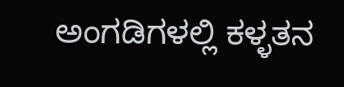ಅಂಗಡಿಗಳಲ್ಲಿ ಕಳ್ಳತನ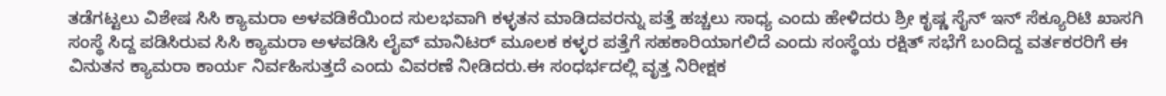ತಡೆಗಟ್ಟಲು ವಿಶೇಷ ಸಿಸಿ ಕ್ಯಾಮರಾ ಅಳವಡಿಕೆಯಿಂದ ಸುಲಭವಾಗಿ ಕಳ್ಳತನ ಮಾಡಿದವರನ್ನು ಪತ್ತೆ ಹಚ್ಚಲು ಸಾಧ್ಯ ಎಂದು ಹೇಳಿದರು ಶ್ರೀ ಕೃಷ್ಣ ಸೈನ್ ಇನ್ ಸೆಕ್ಯೂರಿಟಿ ಖಾಸಗಿ ಸಂಸ್ಥೆ ಸಿದ್ದ ಪಡಿಸಿರುವ ಸಿಸಿ ಕ್ಯಾಮರಾ ಅಳವಡಿಸಿ ಲೈವ್ ಮಾನಿಟರ್ ಮೂಲಕ ಕಳ್ಳರ ಪತ್ತೆಗೆ ಸಹಕಾರಿಯಾಗಲಿದೆ ಎಂದು ಸಂಸ್ಥೆಯ ರಕ್ಷಿತ್ ಸಭೆಗೆ ಬಂದಿದ್ದ ವರ್ತಕರರಿಗೆ ಈ ವಿನುತನ ಕ್ಯಾಮರಾ ಕಾರ್ಯ ನಿರ್ವಹಿಸುತ್ತದೆ ಎಂದು ವಿವರಣೆ ನೀಡಿದರು.ಈ ಸಂಧರ್ಭದಲ್ಲಿ ವೃತ್ತ ನಿರೀಕ್ಷಕ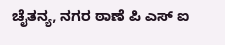ಚೈತನ್ಯ, ನಗರ ಠಾಣೆ ಪಿ ಎಸ್ ಐ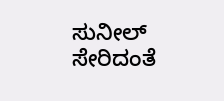ಸುನೀಲ್ ಸೇರಿದಂತೆ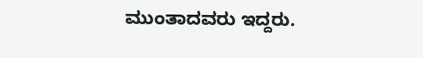ಮುಂತಾದವರು ಇದ್ದರು.